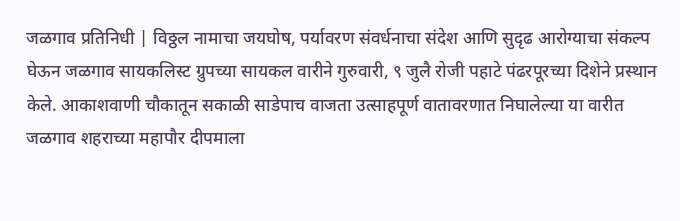जळगाव प्रतिनिधी | विठ्ठल नामाचा जयघोष, पर्यावरण संवर्धनाचा संदेश आणि सुदृढ आरोग्याचा संकल्प घेऊन जळगाव सायकलिस्ट ग्रुपच्या सायकल वारीने गुरुवारी, ९ जुलै रोजी पहाटे पंढरपूरच्या दिशेने प्रस्थान केले. आकाशवाणी चौकातून सकाळी साडेपाच वाजता उत्साहपूर्ण वातावरणात निघालेल्या या वारीत जळगाव शहराच्या महापौर दीपमाला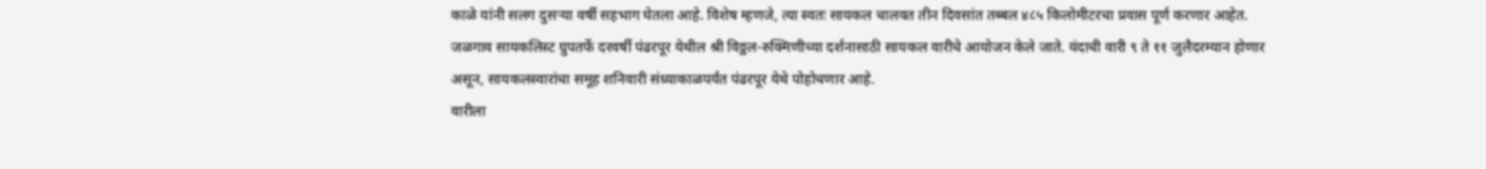काळे यांनी सलग दुसऱ्या वर्षी सहभाग घेतला आहे. विशेष म्हणजे, त्या स्वतः सायकल चालवत तीन दिवसांत तब्बल ४८५ किलोमीटरचा प्रवास पूर्ण करणार आहेत.
जळगाव सायकलिस्ट ग्रुपतर्फे दरवर्षी पंढरपूर येथील श्री विठ्ठल-रुक्मिणीच्या दर्शनासाठी सायकल वारीचे आयोजन केले जाते. यंदाची वारी ९ ते ११ जुलैदरम्यान होणार असून, सायकलस्वारांचा समूह शनिवारी संध्याकाळपर्यंत पंढरपूर येथे पोहोचणार आहे.
वारीला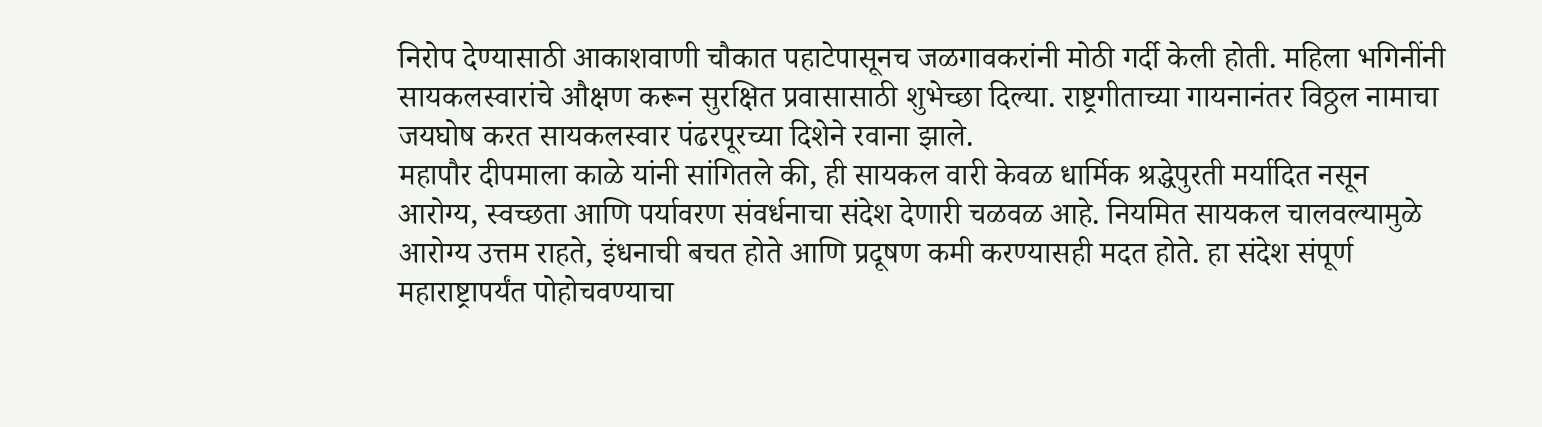निरोप देण्यासाठी आकाशवाणी चौकात पहाटेपासूनच जळगावकरांनी मोठी गर्दी केली होती. महिला भगिनींनी सायकलस्वारांचे औक्षण करून सुरक्षित प्रवासासाठी शुभेच्छा दिल्या. राष्ट्रगीताच्या गायनानंतर विठ्ठल नामाचा जयघोष करत सायकलस्वार पंढरपूरच्या दिशेने रवाना झाले.
महापौर दीपमाला काळे यांनी सांगितले की, ही सायकल वारी केवळ धार्मिक श्रद्धेपुरती मर्यादित नसून आरोग्य, स्वच्छता आणि पर्यावरण संवर्धनाचा संदेश देणारी चळवळ आहे. नियमित सायकल चालवल्यामुळे आरोग्य उत्तम राहते, इंधनाची बचत होते आणि प्रदूषण कमी करण्यासही मदत होते. हा संदेश संपूर्ण महाराष्ट्रापर्यंत पोहोचवण्याचा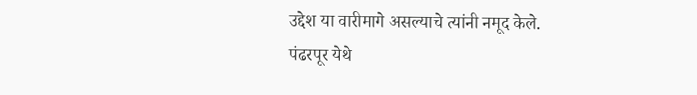उद्देश या वारीमागे असल्याचे त्यांनी नमूद केले.
पंढरपूर येथे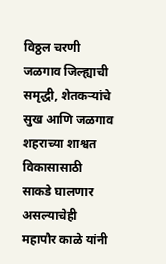विठ्ठल चरणी जळगाव जिल्ह्याची समृद्धी, शेतकऱ्यांचे सुख आणि जळगाव शहराच्या शाश्वत विकासासाठी साकडे घालणार असल्याचेही महापौर काळे यांनी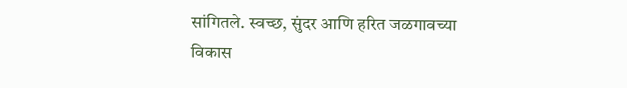सांगितले. स्वच्छ, सुंदर आणि हरित जळगावच्या विकास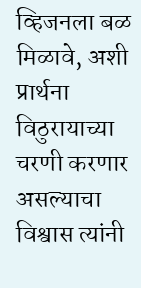व्हिजनला बळ मिळावे, अशी प्रार्थना विठुरायाच्या चरणी करणार असल्याचा विश्वास त्यांनी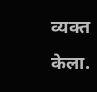व्यक्त केला.